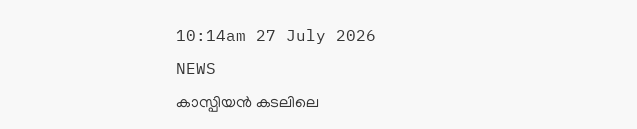10:14am 27 July 2026
NEWS
കാസ്പിയൻ കടലിലെ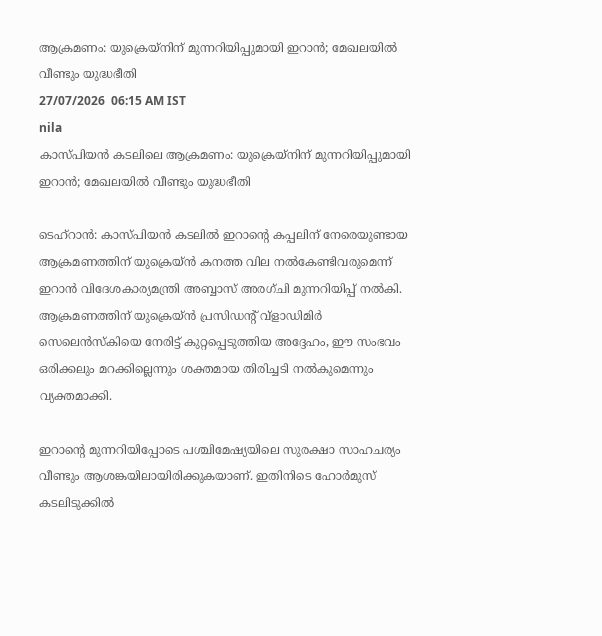ആക്രമണം: യുക്രെയ്നിന് മുന്നറിയിപ്പുമായി ഇറാൻ; മേഖലയിൽ വീണ്ടും യുദ്ധഭീതി
27/07/2026  06:15 AM IST
nila
കാസ്പിയൻ കടലിലെ ആക്രമണം: യുക്രെയ്നിന് മുന്നറിയിപ്പുമായി ഇറാൻ; മേഖലയിൽ വീണ്ടും യുദ്ധഭീതി

ടെഹ്റാൻ: കാസ്പിയൻ കടലിൽ ഇറാന്റെ കപ്പലിന് നേരെയുണ്ടായ ആക്രമണത്തിന് യുക്രെയ്ൻ കനത്ത വില നൽകേണ്ടിവരുമെന്ന് ഇറാൻ വിദേശകാര്യമന്ത്രി അബ്ബാസ് അരഗ്ചി മുന്നറിയിപ്പ് നൽകി. ആക്രമണത്തിന് യുക്രെയ്ൻ പ്രസിഡന്റ് വ്ളാഡിമിർ സെലെൻസ്‌കിയെ നേരിട്ട് കുറ്റപ്പെടുത്തിയ അദ്ദേഹം, ഈ സംഭവം ഒരിക്കലും മറക്കില്ലെന്നും ശക്തമായ തിരിച്ചടി നൽകുമെന്നും വ്യക്തമാക്കി.

ഇറാന്റെ മുന്നറിയിപ്പോടെ പശ്ചിമേഷ്യയിലെ സുരക്ഷാ സാഹചര്യം വീണ്ടും ആശങ്കയിലായിരിക്കുകയാണ്. ഇതിനിടെ ഹോർമുസ് കടലിടുക്കിൽ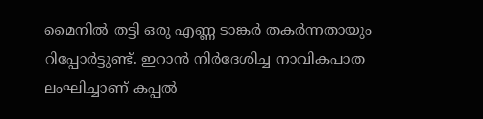മൈനിൽ തട്ടി ഒരു എണ്ണ ടാങ്കർ തകർന്നതായും റിപ്പോർട്ടുണ്ട്. ഇറാൻ നിർദേശിച്ച നാവികപാത ലംഘിച്ചാണ് കപ്പൽ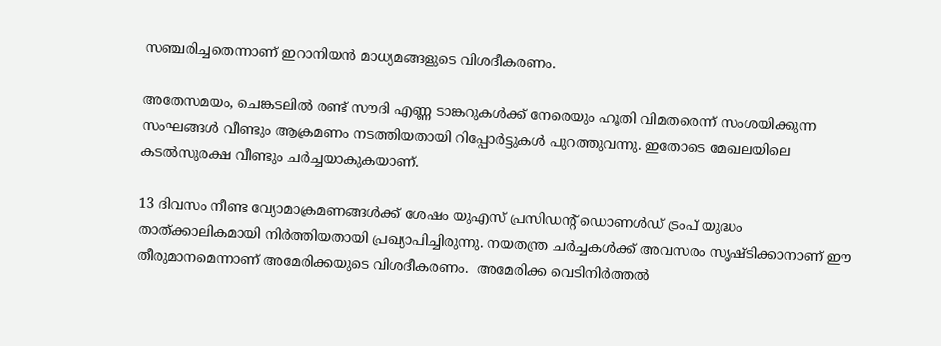സഞ്ചരിച്ചതെന്നാണ് ഇറാനിയൻ മാധ്യമങ്ങളുടെ വിശദീകരണം.

അതേസമയം, ചെങ്കടലിൽ രണ്ട് സൗദി എണ്ണ ടാങ്കറുകൾക്ക് നേരെയും ഹൂതി വിമതരെന്ന് സംശയിക്കുന്ന സംഘങ്ങൾ വീണ്ടും ആക്രമണം നടത്തിയതായി റിപ്പോർട്ടുകൾ പുറത്തുവന്നു. ഇതോടെ മേഖലയിലെ കടൽസുരക്ഷ വീണ്ടും ചർച്ചയാകുകയാണ്.

13 ദിവസം നീണ്ട വ്യോമാക്രമണങ്ങൾക്ക് ശേഷം യുഎസ് പ്രസിഡന്റ് ഡൊണൾഡ് ട്രംപ് യുദ്ധം താത്ക്കാലികമായി നിർത്തിയതായി പ്രഖ്യാപിച്ചിരുന്നു. നയതന്ത്ര ചർച്ചകൾക്ക് അവസരം സൃഷ്ടിക്കാനാണ് ഈ തീരുമാനമെന്നാണ് അമേരിക്കയുടെ വിശദീകരണം.  അമേരിക്ക വെടിനിർത്തൽ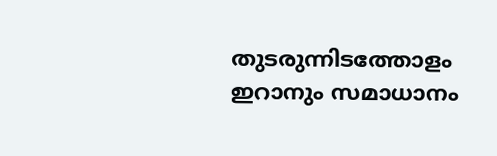തുടരുന്നിടത്തോളം ഇറാനും സമാധാനം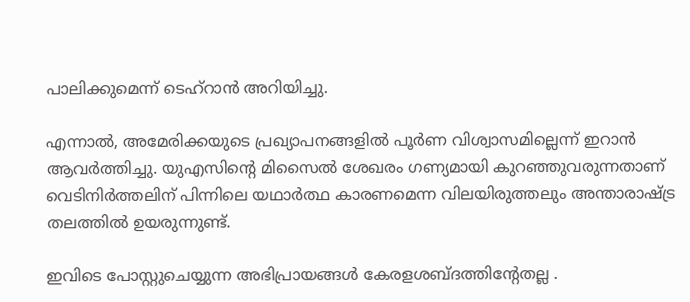പാലിക്കുമെന്ന് ടെഹ്റാൻ അറിയിച്ചു.

എന്നാൽ, അമേരിക്കയുടെ പ്രഖ്യാപനങ്ങളിൽ പൂർണ വിശ്വാസമില്ലെന്ന് ഇറാൻ ആവർത്തിച്ചു. യുഎസിന്റെ മിസൈൽ ശേഖരം ഗണ്യമായി കുറഞ്ഞുവരുന്നതാണ് വെടിനിർത്തലിന് പിന്നിലെ യഥാർത്ഥ കാരണമെന്ന വിലയിരുത്തലും അന്താരാഷ്ട്ര തലത്തിൽ ഉയരുന്നുണ്ട്.

ഇവിടെ പോസ്റ്റുചെയ്യുന്ന അഭിപ്രായങ്ങള്‍ കേരളശബ്‌ദത്തിന്റേതല്ല .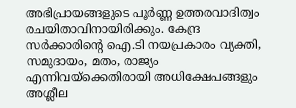അഭിപ്രായങ്ങളുടെ പൂര്‍ണ്ണ ഉത്തരവാദിത്വം രചയിതാവിനായിരിക്കും. കേന്ദ്ര സർക്കാരിന്റെ ഐ.ടി നയപ്രകാരം വ്യക്തി, സമുദായം, മതം, രാജ്യം എന്നിവയ്ക്കെതിരായി അധിക്ഷേപങ്ങളും അശ്ലീല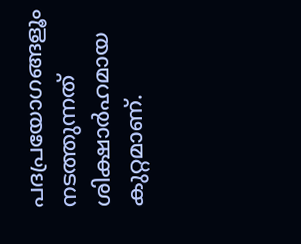പദപ്രയോഗങ്ങളൂം നടത്തുന്നത് ശിക്ഷാര്‍ഹമായ കുറ്റമാണ്.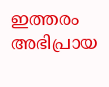ഇത്തരം അഭിപ്രായ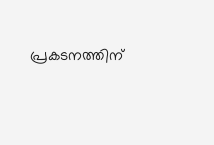പ്രകടനത്തിന്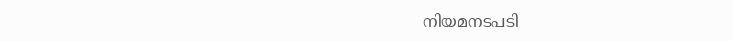നിയമനടപടി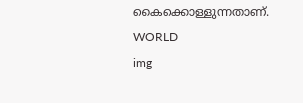കൈക്കൊള്ളുന്നതാണ്.
WORLD
img